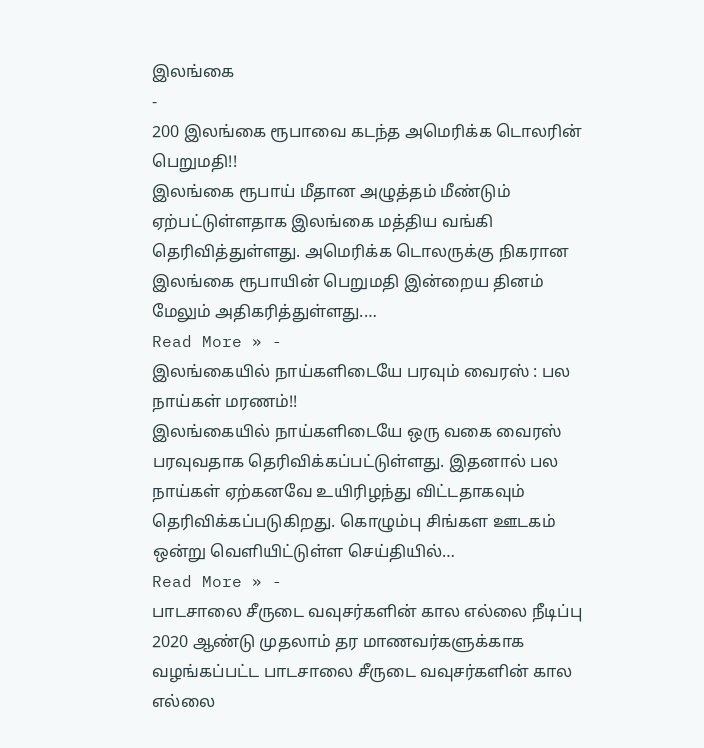இலங்கை
-
200 இலங்கை ரூபாவை கடந்த அமெரிக்க டொலரின் பெறுமதி!!
இலங்கை ரூபாய் மீதான அழுத்தம் மீண்டும் ஏற்பட்டுள்ளதாக இலங்கை மத்திய வங்கி தெரிவித்துள்ளது. அமெரிக்க டொலருக்கு நிகரான இலங்கை ரூபாயின் பெறுமதி இன்றைய தினம் மேலும் அதிகரித்துள்ளது.…
Read More » -
இலங்கையில் நாய்களிடையே பரவும் வைரஸ் : பல நாய்கள் மரணம்!!
இலங்கையில் நாய்களிடையே ஒரு வகை வைரஸ் பரவுவதாக தெரிவிக்கப்பட்டுள்ளது. இதனால் பல நாய்கள் ஏற்கனவே உயிரிழந்து விட்டதாகவும் தெரிவிக்கப்படுகிறது. கொழும்பு சிங்கள ஊடகம் ஒன்று வெளியிட்டுள்ள செய்தியில்…
Read More » -
பாடசாலை சீருடை வவுசர்களின் கால எல்லை நீடிப்பு
2020 ஆண்டு முதலாம் தர மாணவர்களுக்காக வழங்கப்பட்ட பாடசாலை சீருடை வவுசர்களின் கால எல்லை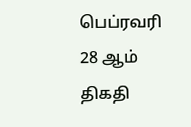பெப்ரவரி 28 ஆம் திகதி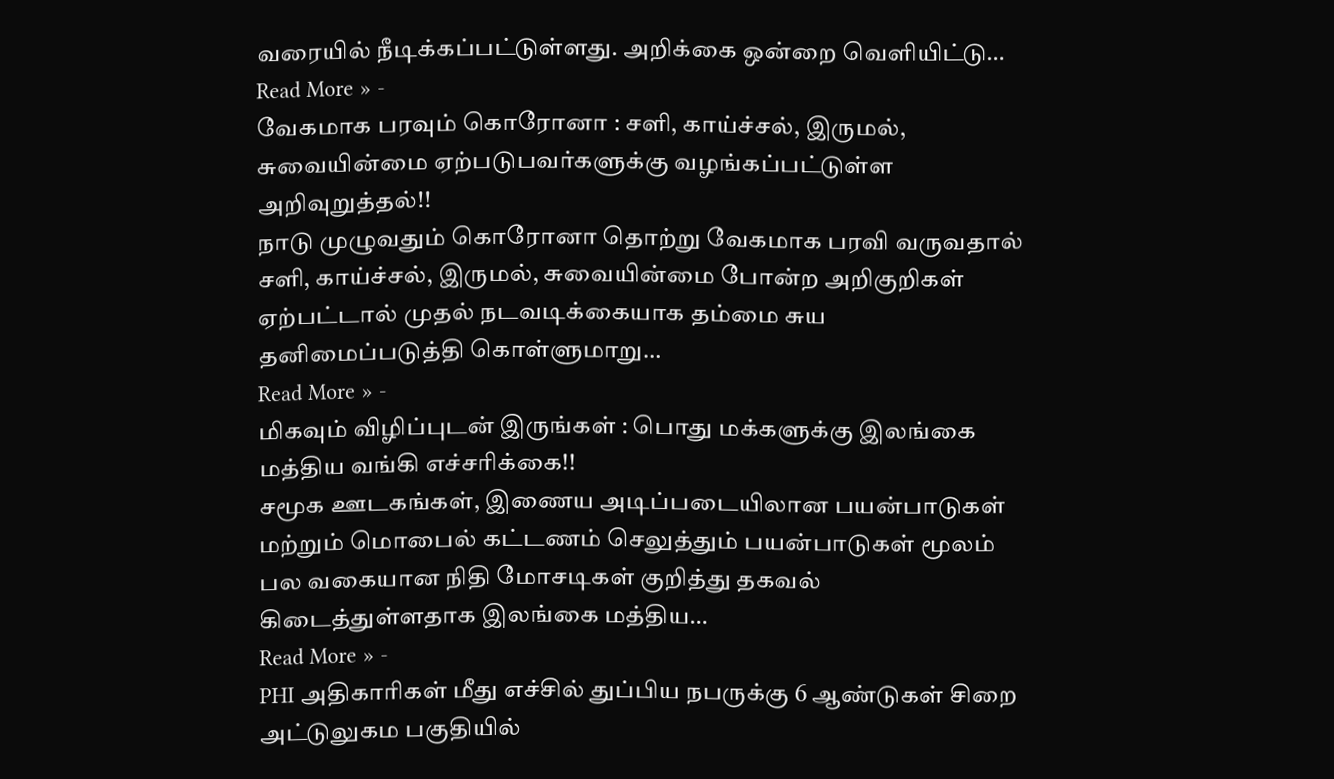வரையில் நீடிக்கப்பட்டுள்ளது. அறிக்கை ஒன்றை வௌியிட்டு…
Read More » -
வேகமாக பரவும் கொரோனா : சளி, காய்ச்சல், இருமல், சுவையின்மை ஏற்படுபவர்களுக்கு வழங்கப்பட்டுள்ள அறிவுறுத்தல்!!
நாடு முழுவதும் கொரோனா தொற்று வேகமாக பரவி வருவதால் சளி, காய்ச்சல், இருமல், சுவையின்மை போன்ற அறிகுறிகள் ஏற்பட்டால் முதல் நடவடிக்கையாக தம்மை சுய தனிமைப்படுத்தி கொள்ளுமாறு…
Read More » -
மிகவும் விழிப்புடன் இருங்கள் : பொது மக்களுக்கு இலங்கை மத்திய வங்கி எச்சரிக்கை!!
சமூக ஊடகங்கள், இணைய அடிப்படையிலான பயன்பாடுகள் மற்றும் மொபைல் கட்டணம் செலுத்தும் பயன்பாடுகள் மூலம் பல வகையான நிதி மோசடிகள் குறித்து தகவல் கிடைத்துள்ளதாக இலங்கை மத்திய…
Read More » -
PHI அதிகாரிகள் மீது எச்சில் துப்பிய நபருக்கு 6 ஆண்டுகள் சிறை
அட்டுலுகம பகுதியில்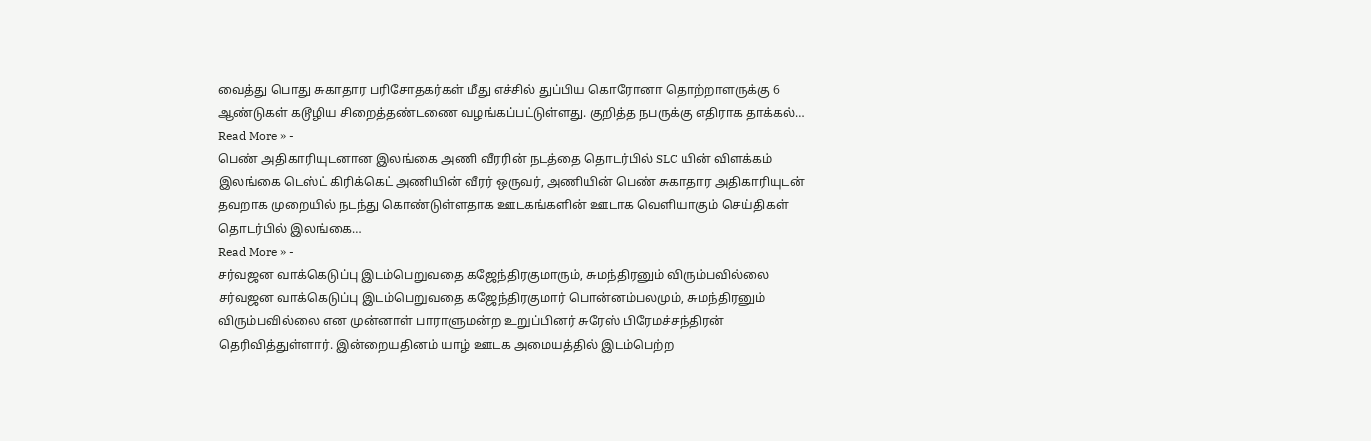வைத்து பொது சுகாதார பரிசோதகர்கள் மீது எச்சில் துப்பிய கொரோனா தொற்றாளருக்கு 6 ஆண்டுகள் கடூழிய சிறைத்தண்டணை வழங்கப்பட்டுள்ளது. குறித்த நபருக்கு எதிராக தாக்கல்…
Read More » -
பெண் அதிகாரியுடனான இலங்கை அணி வீரரின் நடத்தை தொடர்பில் SLC யின் விளக்கம்
இலங்கை டெஸ்ட் கிரிக்கெட் அணியின் வீரர் ஒருவர், அணியின் பெண் சுகாதார அதிகாரியுடன் தவறாக முறையில் நடந்து கொண்டுள்ளதாக ஊடகங்களின் ஊடாக வௌியாகும் செய்திகள் தொடர்பில் இலங்கை…
Read More » -
சர்வஜன வாக்கெடுப்பு இடம்பெறுவதை கஜேந்திரகுமாரும், சுமந்திரனும் விரும்பவில்லை
சர்வஜன வாக்கெடுப்பு இடம்பெறுவதை கஜேந்திரகுமார் பொன்னம்பலமும், சுமந்திரனும் விரும்பவில்லை என முன்னாள் பாராளுமன்ற உறுப்பினர் சுரேஸ் பிரேமச்சந்திரன் தெரிவித்துள்ளார். இன்றையதினம் யாழ் ஊடக அமையத்தில் இடம்பெற்ற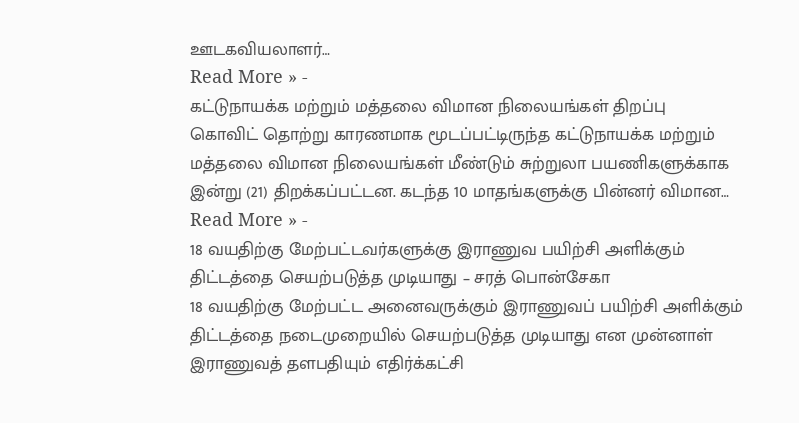ஊடகவியலாளர்…
Read More » -
கட்டுநாயக்க மற்றும் மத்தலை விமான நிலையங்கள் திறப்பு
கொவிட் தொற்று காரணமாக மூடப்பட்டிருந்த கட்டுநாயக்க மற்றும் மத்தலை விமான நிலையங்கள் மீண்டும் சுற்றுலா பயணிகளுக்காக இன்று (21) திறக்கப்பட்டன. கடந்த 10 மாதங்களுக்கு பின்னர் விமான…
Read More » -
18 வயதிற்கு மேற்பட்டவர்களுக்கு இராணுவ பயிற்சி அளிக்கும் திட்டத்தை செயற்படுத்த முடியாது – சரத் பொன்சேகா
18 வயதிற்கு மேற்பட்ட அனைவருக்கும் இராணுவப் பயிற்சி அளிக்கும் திட்டத்தை நடைமுறையில் செயற்படுத்த முடியாது என முன்னாள் இராணுவத் தளபதியும் எதிர்க்கட்சி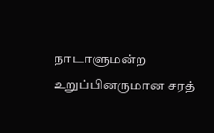நாடாளுமன்ற உறுப்பினருமான சரத்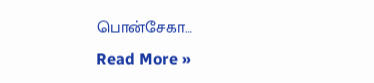பொன்சேகா…
Read More »